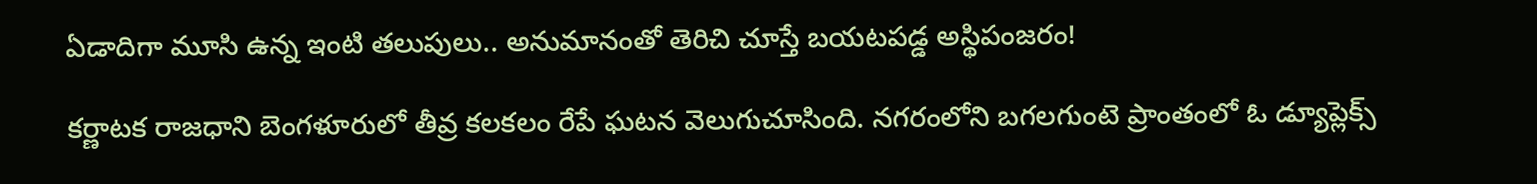ఏడాదిగా మూసి ఉన్న ఇంటి తలుపులు.. అనుమానంతో తెరిచి చూస్తే బయటపడ్డ అస్థిపంజరం!

కర్ణాటక రాజధాని బెంగళూరులో తీవ్ర కలకలం రేపే ఘటన వెలుగుచూసింది. నగరంలోని బగలగుంటె ప్రాంతంలో ఓ డ్యూప్లెక్స్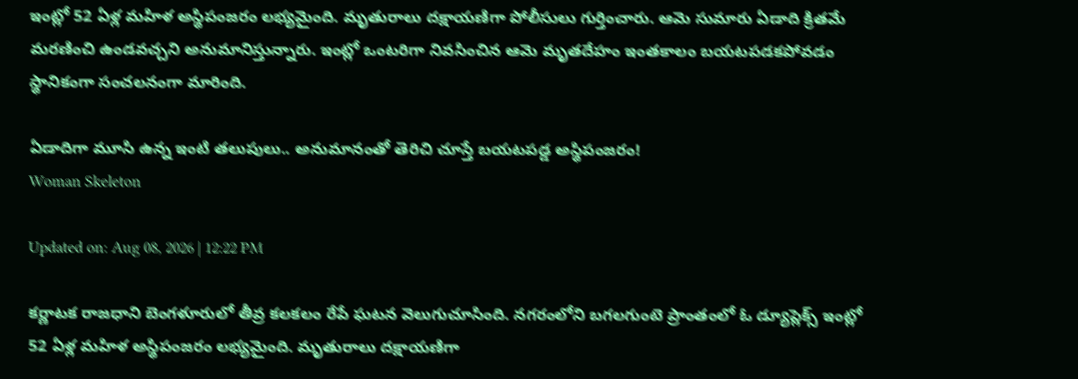ఇంట్లో 52 ఏళ్ల మహిళ అస్థిపంజరం లభ్యమైంది. మృతురాలు దక్షాయణిగా పోలీసులు గుర్తించారు. ఆమె సుమారు ఏడాది క్రితమే మరణించి ఉండవచ్చని అనుమానిస్తున్నారు. ఇంట్లో ఒంటరిగా నివసించిన ఆమె మృతదేహం ఇంతకాలం బయటపడకపోవడం స్థానికంగా సంచలనంగా మారింది.

ఏడాదిగా మూసి ఉన్న ఇంటి తలుపులు.. అనుమానంతో తెరిచి చూస్తే బయటపడ్డ అస్థిపంజరం!
Woman Skeleton

Updated on: Aug 08, 2026 | 12:22 PM

కర్ణాటక రాజధాని బెంగళూరులో తీవ్ర కలకలం రేపే ఘటన వెలుగుచూసింది. నగరంలోని బగలగుంటె ప్రాంతంలో ఓ డ్యూప్లెక్స్ ఇంట్లో 52 ఏళ్ల మహిళ అస్థిపంజరం లభ్యమైంది. మృతురాలు దక్షాయణిగా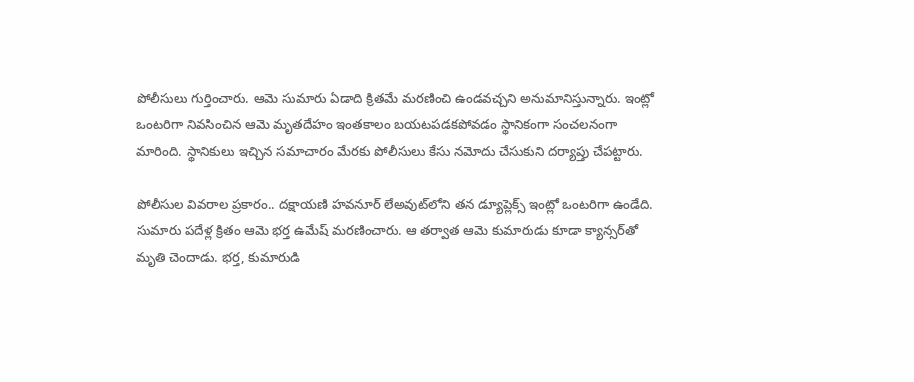పోలీసులు గుర్తించారు. ఆమె సుమారు ఏడాది క్రితమే మరణించి ఉండవచ్చని అనుమానిస్తున్నారు. ఇంట్లో ఒంటరిగా నివసించిన ఆమె మృతదేహం ఇంతకాలం బయటపడకపోవడం స్థానికంగా సంచలనంగా మారింది. స్థానికులు ఇచ్చిన సమాచారం మేరకు పోలీసులు కేసు నమోదు చేసుకుని దర్యాప్తు చేపట్టారు.

పోలీసుల వివరాల ప్రకారం.. దక్షాయణి హవనూర్ లేఅవుట్‌లోని తన డ్యూప్లెక్స్ ఇంట్లో ఒంటరిగా ఉండేది. సుమారు పదేళ్ల క్రితం ఆమె భర్త ఉమేష్ మరణించారు. ఆ తర్వాత ఆమె కుమారుడు కూడా క్యాన్సర్‌తో మృతి చెందాడు. భర్త, కుమారుడి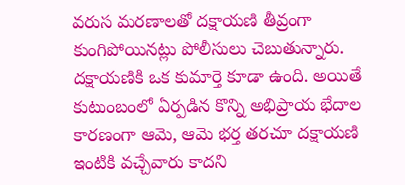వరుస మరణాలతో దక్షాయణి తీవ్రంగా కుంగిపోయినట్లు పోలీసులు చెబుతున్నారు. దక్షాయణికి ఒక కుమార్తె కూడా ఉంది. అయితే కుటుంబంలో ఏర్పడిన కొన్ని అభిప్రాయ భేదాల కారణంగా ఆమె, ఆమె భర్త తరచూ దక్షాయణి ఇంటికి వచ్చేవారు కాదని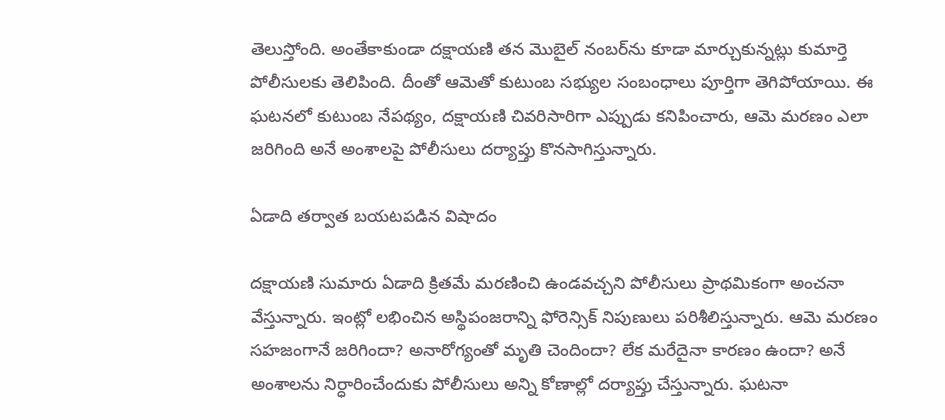తెలుస్తోంది. అంతేకాకుండా దక్షాయణి తన మొబైల్ నంబర్‌ను కూడా మార్చుకున్నట్లు కుమార్తె పోలీసులకు తెలిపింది. దీంతో ఆమెతో కుటుంబ సభ్యుల సంబంధాలు పూర్తిగా తెగిపోయాయి. ఈ ఘటనలో కుటుంబ నేపథ్యం, దక్షాయణి చివరిసారిగా ఎప్పుడు కనిపించారు, ఆమె మరణం ఎలా జరిగింది అనే అంశాలపై పోలీసులు దర్యాప్తు కొనసాగిస్తున్నారు.

ఏడాది తర్వాత బయటపడిన విషాదం

దక్షాయణి సుమారు ఏడాది క్రితమే మరణించి ఉండవచ్చని పోలీసులు ప్రాథమికంగా అంచనా వేస్తున్నారు. ఇంట్లో లభించిన అస్థిపంజరాన్ని ఫోరెన్సిక్ నిపుణులు పరిశీలిస్తున్నారు. ఆమె మరణం సహజంగానే జరిగిందా? అనారోగ్యంతో మృతి చెందిందా? లేక మరేదైనా కారణం ఉందా? అనే అంశాలను నిర్ధారించేందుకు పోలీసులు అన్ని కోణాల్లో దర్యాప్తు చేస్తున్నారు. ఘటనా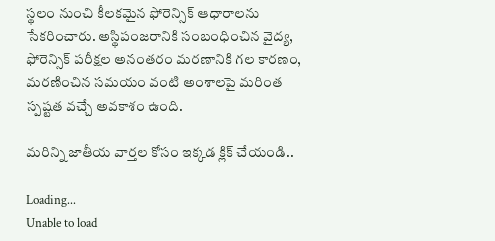స్థలం నుంచి కీలకమైన ఫోరెన్సిక్ ఆధారాలను సేకరించారు. అస్థిపంజరానికి సంబంధించిన వైద్య, ఫోరెన్సిక్ పరీక్షల అనంతరం మరణానికి గల కారణం, మరణించిన సమయం వంటి అంశాలపై మరింత స్పష్టత వచ్చే అవకాశం ఉంది.

మరిన్ని జాతీయ వార్తల కోసం ఇక్కడ క్లిక్ చేయండి..

Loading...
Unable to load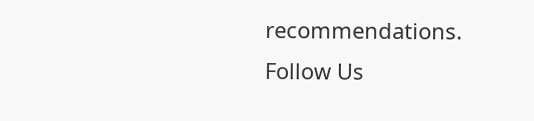recommendations.
Follow Us